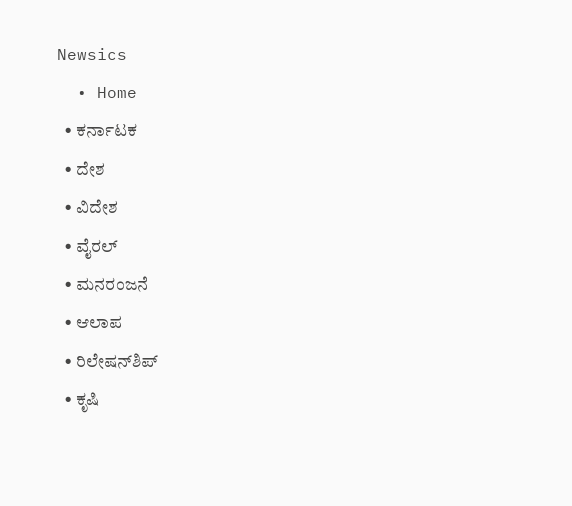Newsics
  • Home
  • ಕರ್ನಾಟಕ
  • ದೇಶ
  • ವಿದೇಶ
  • ವೈರಲ್
  • ಮನರಂಜನೆ
  • ಆಲಾಪ
  • ರಿಲೇಷನ್‌ಶಿಪ್
  • ಕೃಷಿ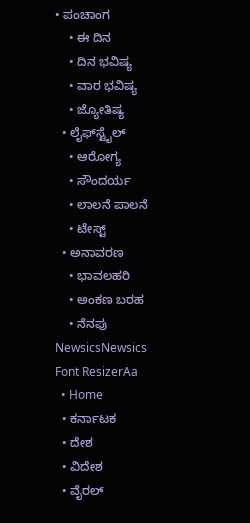• ಪಂಚಾಂಗ
    • ಈ ದಿನ
    • ದಿನ ಭವಿಷ್ಯ
    • ವಾರ ಭವಿಷ್ಯ
    • ಜ್ಯೋತಿಷ್ಯ
  • ಲೈಫ್‌ಸ್ಟೈಲ್
    • ಆರೋಗ್ಯ
    • ಸೌಂದರ್ಯ
    • ಲಾಲನೆ ಪಾಲನೆ
    • ಟೇಸ್ಟ್
  • ಅನಾವರಣ
    • ಭಾವಲಹರಿ
    • ಅಂಕಣ ಬರಹ
    • ನೆನಪು
NewsicsNewsics
Font ResizerAa
  • Home
  • ಕರ್ನಾಟಕ
  • ದೇಶ
  • ವಿದೇಶ
  • ವೈರಲ್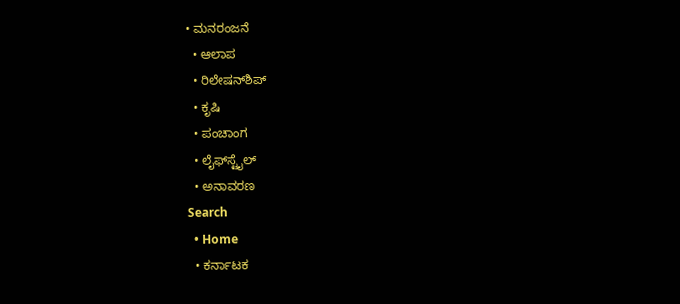• ಮನರಂಜನೆ
  • ಆಲಾಪ
  • ರಿಲೇಷನ್‌ಶಿಪ್
  • ಕೃಷಿ
  • ಪಂಚಾಂಗ
  • ಲೈಫ್‌ಸ್ಟೈಲ್
  • ಅನಾವರಣ
Search
  • Home
  • ಕರ್ನಾಟಕ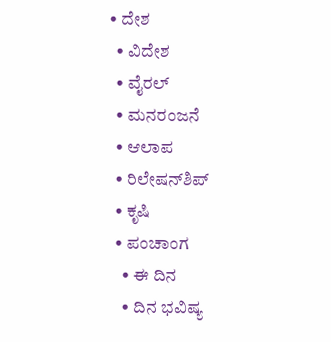• ದೇಶ
  • ವಿದೇಶ
  • ವೈರಲ್
  • ಮನರಂಜನೆ
  • ಆಲಾಪ
  • ರಿಲೇಷನ್‌ಶಿಪ್
  • ಕೃಷಿ
  • ಪಂಚಾಂಗ
    • ಈ ದಿನ
    • ದಿನ ಭವಿಷ್ಯ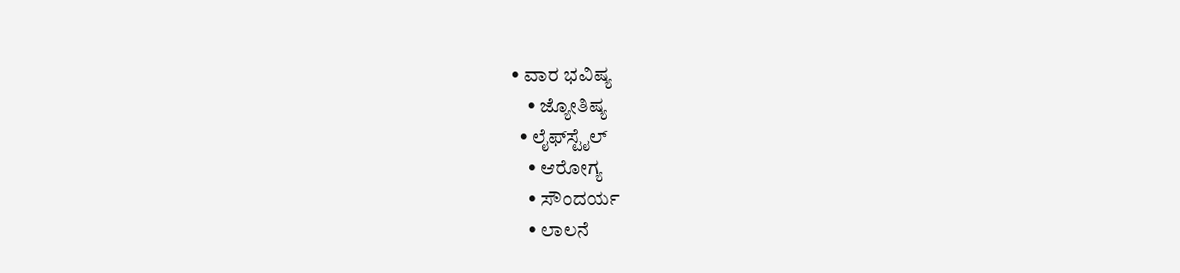• ವಾರ ಭವಿಷ್ಯ
    • ಜ್ಯೋತಿಷ್ಯ
  • ಲೈಫ್‌ಸ್ಟೈಲ್
    • ಆರೋಗ್ಯ
    • ಸೌಂದರ್ಯ
    • ಲಾಲನೆ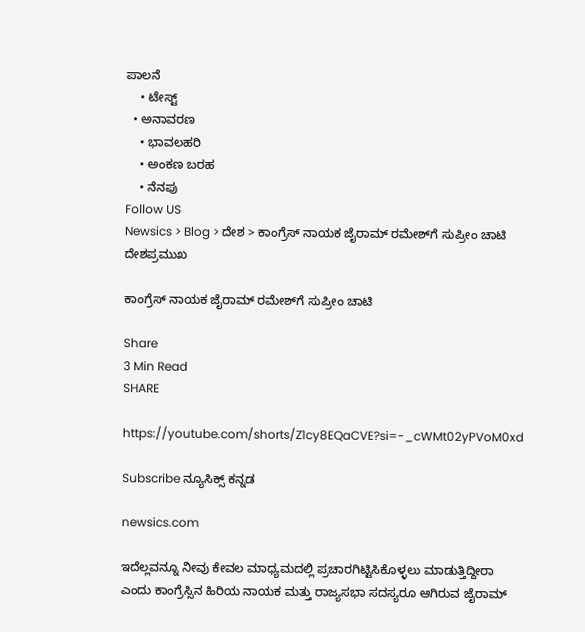ಪಾಲನೆ
    • ಟೇಸ್ಟ್
  • ಅನಾವರಣ
    • ಭಾವಲಹರಿ
    • ಅಂಕಣ ಬರಹ
    • ನೆನಪು
Follow US
Newsics > Blog > ದೇಶ > ಕಾಂಗ್ರೆಸ್ ನಾಯಕ ಜೈರಾಮ್ ರಮೇಶ್‌ಗೆ ಸುಪ್ರೀಂ ಚಾಟಿ
ದೇಶಪ್ರಮುಖ

ಕಾಂಗ್ರೆಸ್ ನಾಯಕ ಜೈರಾಮ್ ರಮೇಶ್‌ಗೆ ಸುಪ್ರೀಂ ಚಾಟಿ

Share
3 Min Read
SHARE

https://youtube.com/shorts/Z1cy8EQaCVE?si=-_cWMt02yPVoM0xd

Subscribe ನ್ಯೂಸಿಕ್ಸ್ ಕನ್ನಡ

newsics.com

ಇದೆಲ್ಲವನ್ನೂ ನೀವು ಕೇವಲ ಮಾಧ್ಯಮದಲ್ಲಿ ಪ್ರಚಾರಗಿಟ್ಟಿಸಿಕೊಳ್ಳಲು ಮಾಡುತ್ತಿದ್ದೀರಾ ಎಂದು ಕಾಂಗ್ರೆಸ್ಸಿನ ಹಿರಿಯ ನಾಯಕ ಮತ್ತು ರಾಜ್ಯಸಭಾ ಸದಸ್ಯರೂ ಆಗಿರುವ ಜೈರಾಮ್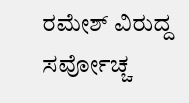ರಮೇಶ್ ವಿರುದ್ದ ಸರ್ವೋಚ್ಚ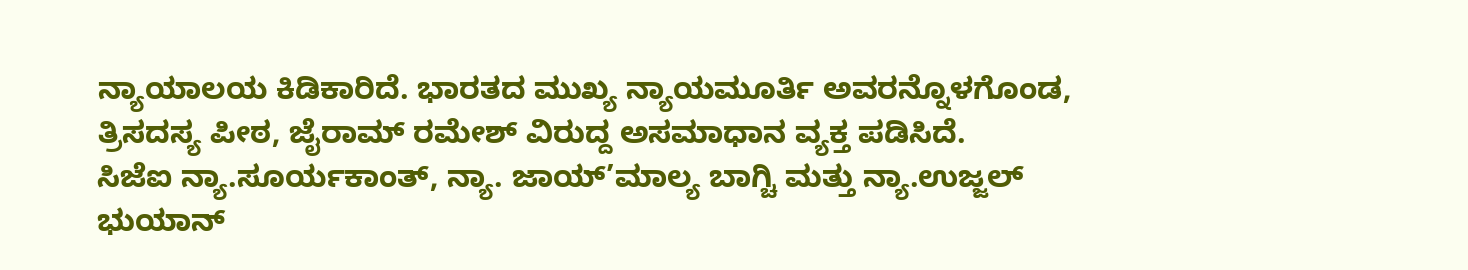ನ್ಯಾಯಾಲಯ ಕಿಡಿಕಾರಿದೆ. ಭಾರತದ ಮುಖ್ಯ ನ್ಯಾಯಮೂರ್ತಿ ಅವರನ್ನೊಳಗೊಂಡ, ತ್ರಿಸದಸ್ಯ ಪೀಠ, ಜೈರಾಮ್ ರಮೇಶ್ ವಿರುದ್ದ ಅಸಮಾಧಾನ ವ್ಯಕ್ತ ಪಡಿಸಿದೆ.
ಸಿಜೆಐ ನ್ಯಾ.ಸೂರ್ಯಕಾಂತ್, ನ್ಯಾ. ಜಾಯ್’ಮಾಲ್ಯ ಬಾಗ್ಚಿ ಮತ್ತು ನ್ಯಾ.ಉಜ್ಜಲ್ ಭುಯಾನ್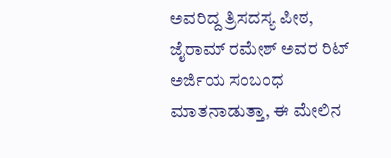ಅವರಿದ್ದ ತ್ರಿಸದಸ್ಯ ಪೀಠ, ಜೈರಾಮ್ ರಮೇಶ್ ಅವರ ರಿಟ್ ಅರ್ಜಿಯ ಸಂಬಂಧ ಮಾತನಾಡುತ್ತಾ, ಈ ಮೇಲಿನ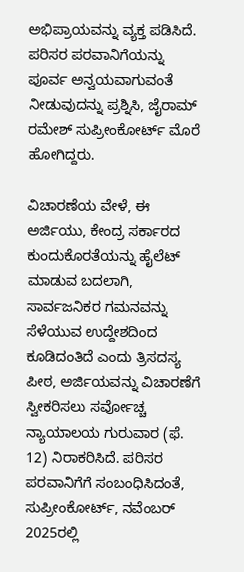ಅಭಿಪ್ರಾಯವನ್ನು ವ್ಯಕ್ತ ಪಡಿಸಿದೆ. ಪರಿಸರ ಪರವಾನಿಗೆಯನ್ನು ಪೂರ್ವ ಅನ್ವಯವಾಗುವಂತೆ ನೀಡುವುದನ್ನು ಪ್ರಶ್ನಿಸಿ, ಜೈರಾಮ್ ರಮೇಶ್ ಸುಪ್ರೀಂಕೋರ್ಟ್ ಮೊರೆ ಹೋಗಿದ್ದರು.

ವಿಚಾರಣೆಯ ವೇಳೆ, ಈ ಅರ್ಜಿಯು, ಕೇಂದ್ರ ಸರ್ಕಾರದ ಕುಂದುಕೊರತೆಯನ್ನು ಹೈಲೆಟ್ ಮಾಡುವ ಬದಲಾಗಿ, ಸಾರ್ವಜನಿಕರ ಗಮನವನ್ನು ಸೆಳೆಯುವ ಉದ್ದೇಶದಿಂದ ಕೂಡಿದಂತಿದೆ ಎಂದು ತ್ರಿಸದಸ್ಯ ಪೀಠ, ಅರ್ಜಿಯವನ್ನು ವಿಚಾರಣೆಗೆ ಸ್ವೀಕರಿಸಲು ಸರ್ವೋಚ್ಚ ನ್ಯಾಯಾಲಯ ಗುರುವಾರ (ಫೆ. 12) ನಿರಾಕರಿಸಿದೆ. ಪರಿಸರ ಪರವಾನಿಗೆಗೆ ಸಂಬಂಧಿಸಿದಂತೆ, ಸುಪ್ರೀಂಕೋರ್ಟ್, ನವೆಂಬರ್ 2025ರಲ್ಲಿ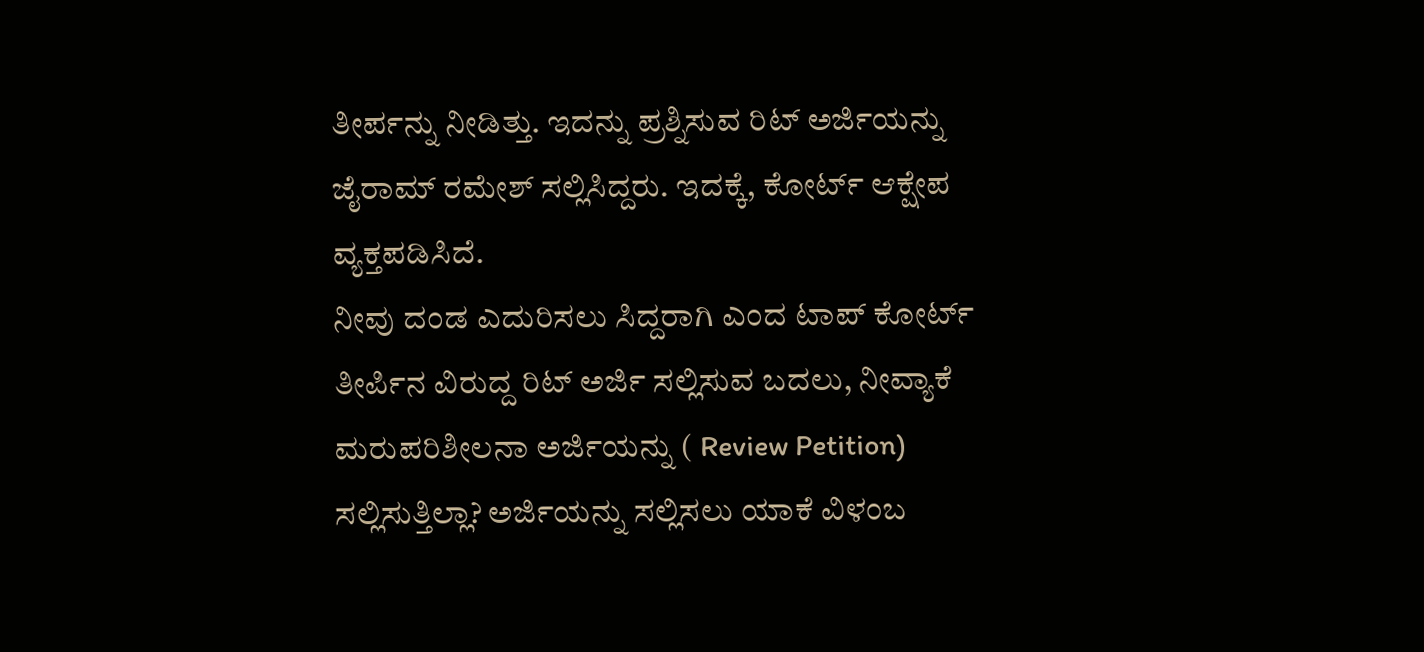ತೀರ್ಪನ್ನು ನೀಡಿತ್ತು. ಇದನ್ನು ಪ್ರಶ್ನಿಸುವ ರಿಟ್ ಅರ್ಜಿಯನ್ನು ಜೈರಾಮ್ ರಮೇಶ್ ಸಲ್ಲಿಸಿದ್ದರು. ಇದಕ್ಕೆ, ಕೋರ್ಟ್ ಆಕ್ಷೇಪ ವ್ಯಕ್ತಪಡಿಸಿದೆ.
ನೀವು ದಂಡ ಎದುರಿಸಲು ಸಿದ್ದರಾಗಿ ಎಂದ ಟಾಪ್ ಕೋರ್ಟ್
ತೀರ್ಪಿನ ವಿರುದ್ದ ರಿಟ್ ಅರ್ಜಿ ಸಲ್ಲಿಸುವ ಬದಲು, ನೀವ್ಯಾಕೆ ಮರುಪರಿಶೀಲನಾ ಅರ್ಜಿಯನ್ನು ( Review Petition) ಸಲ್ಲಿಸುತ್ತಿಲ್ಲಾ? ಅರ್ಜಿಯನ್ನು ಸಲ್ಲಿಸಲು ಯಾಕೆ ವಿಳಂಬ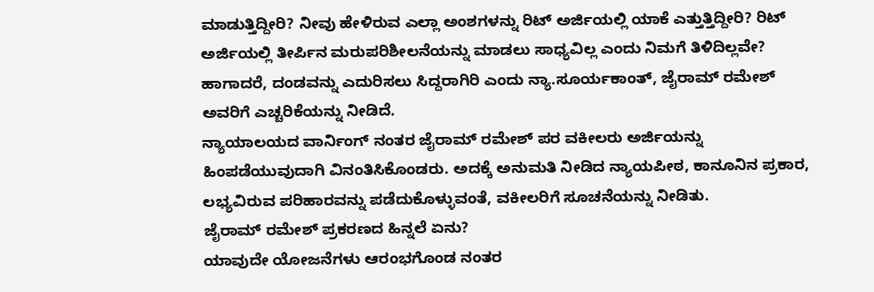ಮಾಡುತ್ತಿದ್ದೀರಿ? ನೀವು ಹೇಳಿರುವ ಎಲ್ಲಾ ಅಂಶಗಳನ್ನು ರಿಟ್ ಅರ್ಜಿಯಲ್ಲಿ ಯಾಕೆ ಎತ್ತುತ್ತಿದ್ದೀರಿ? ರಿಟ್ ಅರ್ಜಿಯಲ್ಲಿ ತೀರ್ಪಿನ ಮರುಪರಿಶೀಲನೆಯನ್ನು ಮಾಡಲು ಸಾಧ್ಯವಿಲ್ಲ ಎಂದು ನಿಮಗೆ ತಿಳಿದಿಲ್ಲವೇ? ಹಾಗಾದರೆ, ದಂಡವನ್ನು ಎದುರಿಸಲು ಸಿದ್ದರಾಗಿರಿ ಎಂದು ನ್ಯಾ.ಸೂರ್ಯಕಾಂತ್, ಜೈರಾಮ್ ರಮೇಶ್ ಅವರಿಗೆ ಎಚ್ಚರಿಕೆಯನ್ನು ನೀಡಿದೆ.
ನ್ಯಾಯಾಲಯದ ವಾರ್ನಿಂಗ್ ನಂತರ ಜೈರಾಮ್ ರಮೇಶ್ ಪರ ವಕೀಲರು ಅರ್ಜಿಯನ್ನು ಹಿಂಪಡೆಯುವುದಾಗಿ ವಿನಂತಿಸಿಕೊಂಡರು. ಅದಕ್ಕೆ ಅನುಮತಿ ನೀಡಿದ ನ್ಯಾಯಪೀಠ, ಕಾನೂನಿನ ಪ್ರಕಾರ, ಲಭ್ಯವಿರುವ ಪರಿಹಾರವನ್ನು ಪಡೆದುಕೊಳ್ಳುವಂತೆ, ವಕೀಲರಿಗೆ ಸೂಚನೆಯನ್ನು ನೀಡಿತು.
ಜೈರಾಮ್ ರಮೇಶ್ ಪ್ರಕರಣದ ಹಿನ್ನಲೆ ಏನು?
ಯಾವುದೇ ಯೋಜನೆಗಳು ಆರಂಭಗೊಂಡ ನಂತರ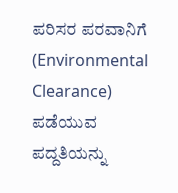ಪರಿಸರ ಪರವಾನಿಗೆ (Environmental Clearance) ಪಡೆಯುವ ಪದ್ದತಿಯನ್ನು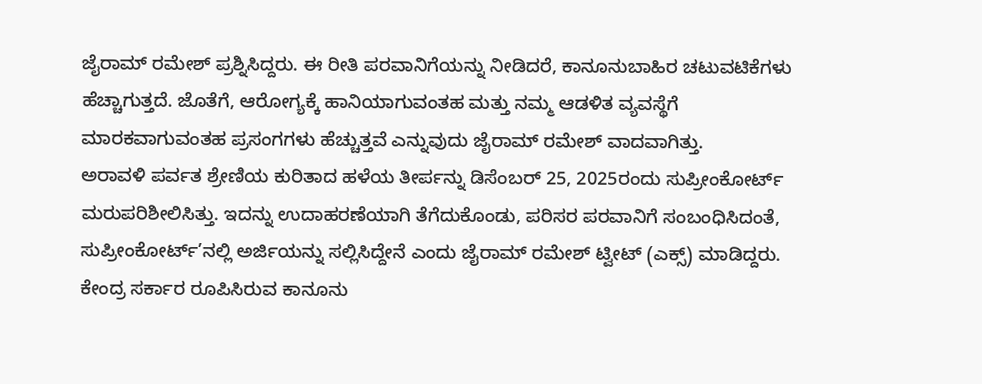ಜೈರಾಮ್ ರಮೇಶ್ ಪ್ರಶ್ನಿಸಿದ್ದರು. ಈ ರೀತಿ ಪರವಾನಿಗೆಯನ್ನು ನೀಡಿದರೆ, ಕಾನೂನುಬಾಹಿರ ಚಟುವಟಿಕೆಗಳು ಹೆಚ್ಚಾಗುತ್ತದೆ. ಜೊತೆಗೆ, ಆರೋಗ್ಯಕ್ಕೆ ಹಾನಿಯಾಗುವಂತಹ ಮತ್ತು ನಮ್ಮ ಆಡಳಿತ ವ್ಯವಸ್ಥೆಗೆ ಮಾರಕವಾಗುವಂತಹ ಪ್ರಸಂಗಗಳು ಹೆಚ್ಚುತ್ತವೆ ಎನ್ನುವುದು ಜೈರಾಮ್ ರಮೇಶ್ ವಾದವಾಗಿತ್ತು.
ಅರಾವಳಿ ಪರ್ವತ ಶ್ರೇಣಿಯ ಕುರಿತಾದ ಹಳೆಯ ತೀರ್ಪನ್ನು ಡಿಸೆಂಬರ್ 25, 2025ರಂದು ಸುಪ್ರೀಂಕೋರ್ಟ್ ಮರುಪರಿಶೀಲಿಸಿತ್ತು. ಇದನ್ನು ಉದಾಹರಣೆಯಾಗಿ ತೆಗೆದುಕೊಂಡು, ಪರಿಸರ ಪರವಾನಿಗೆ ಸಂಬಂಧಿಸಿದಂತೆ, ಸುಪ್ರೀಂಕೋರ್ಟ್’ನಲ್ಲಿ ಅರ್ಜಿಯನ್ನು ಸಲ್ಲಿಸಿದ್ದೇನೆ ಎಂದು ಜೈರಾಮ್ ರಮೇಶ್ ಟ್ವೀಟ್ (ಎಕ್ಸ್) ಮಾಡಿದ್ದರು.
ಕೇಂದ್ರ ಸರ್ಕಾರ ರೂಪಿಸಿರುವ ಕಾನೂನು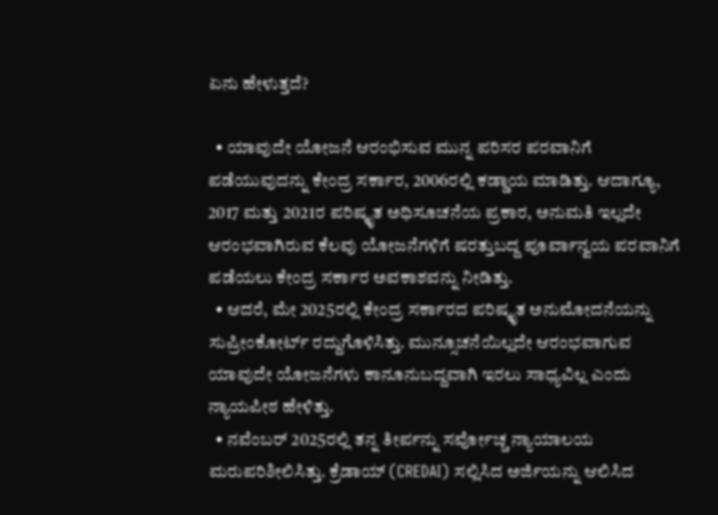ಏನು ಹೇಳುತ್ತದೆ?

  • ಯಾವುದೇ ಯೋಜನೆ ಆರಂಭಿಸುವ ಮುನ್ನ ಪರಿಸರ ಪರವಾನಿಗೆ ಪಡೆಯುವುದನ್ನು ಕೇಂದ್ರ ಸರ್ಕಾರ, 2006ರಲ್ಲಿ ಕಡ್ಡಾಯ ಮಾಡಿತ್ತು. ಆದಾಗ್ಯೂ, 2017 ಮತ್ತು 2021ರ ಪರಿಷ್ಕೃತ ಅಧಿಸೂಚನೆಯ ಪ್ರಕಾರ, ಅನುಮತಿ ಇಲ್ಲದೇ ಆರಂಭವಾಗಿರುವ ಕೆಲವು ಯೋಜನೆಗಳಿಗೆ ಷರತ್ತುಬದ್ದ ಪೂರ್ವಾನ್ವಯ ಪರವಾನಿಗೆ ಪಡೆಯಲು ಕೇಂದ್ರ ಸರ್ಕಾರ ಅವಕಾಶವನ್ನು ನೀಡಿತ್ತು.
  • ಆದರೆ, ಮೇ 2025ರಲ್ಲಿ ಕೇಂದ್ರ ಸರ್ಕಾರದ ಪರಿಷ್ಕೃತ ಅನುಮೋದನೆಯನ್ನು ಸುಪ್ರೀಂಕೋರ್ಟ್ ರದ್ದುಗೊಳಿಸಿತ್ತು. ಮುನ್ಸೂಚನೆಯಿಲ್ಲದೇ ಆರಂಭವಾಗುವ ಯಾವುದೇ ಯೋಜನೆಗಳು ಕಾನೂನುಬದ್ದವಾಗಿ ಇರಲು ಸಾಧ್ಯವಿಲ್ಲ ಎಂದು ನ್ಯಾಯಪೀಠ ಹೇಳಿತ್ತು.
  • ನವೆಂಬರ್ 2025ರಲ್ಲಿ ತನ್ನ ತೀರ್ಪನ್ನು ಸರ್ವೋಚ್ಚ ನ್ಯಾಯಾಲಯ ಮರುಪರಿಶೀಲಿಸಿತ್ತು. ಕ್ರೆಡಾಯ್ (CREDAI) ಸಲ್ಲಿಸಿದ ಅರ್ಜಿಯನ್ನು ಆಲಿಸಿದ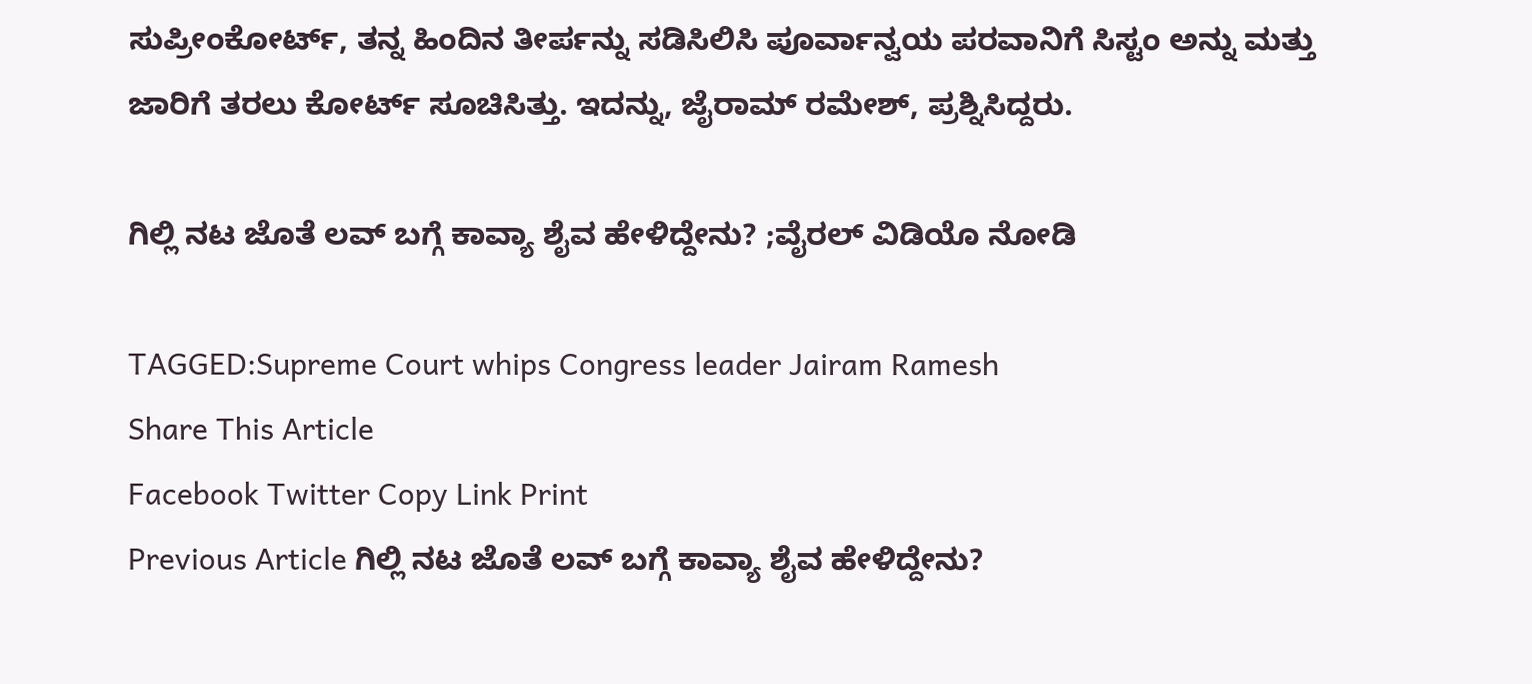ಸುಪ್ರೀಂಕೋರ್ಟ್, ತನ್ನ ಹಿಂದಿನ ತೀರ್ಪನ್ನು ಸಡಿಸಿಲಿಸಿ ಪೂರ್ವಾನ್ವಯ ಪರವಾನಿಗೆ ಸಿಸ್ಟಂ ಅನ್ನು ಮತ್ತು ಜಾರಿಗೆ ತರಲು ಕೋರ್ಟ್ ಸೂಚಿಸಿತ್ತು. ಇದನ್ನು, ಜೈರಾಮ್ ರಮೇಶ್, ಪ್ರಶ್ನಿಸಿದ್ದರು.

ಗಿಲ್ಲಿ ನಟ ಜೊತೆ ಲವ್ ಬಗ್ಗೆ ಕಾವ್ಯಾ ಶೈವ ಹೇಳಿದ್ದೇನು? ;ವೈರಲ್ ವಿಡಿಯೊ ನೋಡಿ

TAGGED:Supreme Court whips Congress leader Jairam Ramesh
Share This Article
Facebook Twitter Copy Link Print
Previous Article ಗಿಲ್ಲಿ ನಟ ಜೊತೆ ಲವ್ ಬಗ್ಗೆ ಕಾವ್ಯಾ ಶೈವ ಹೇಳಿದ್ದೇನು?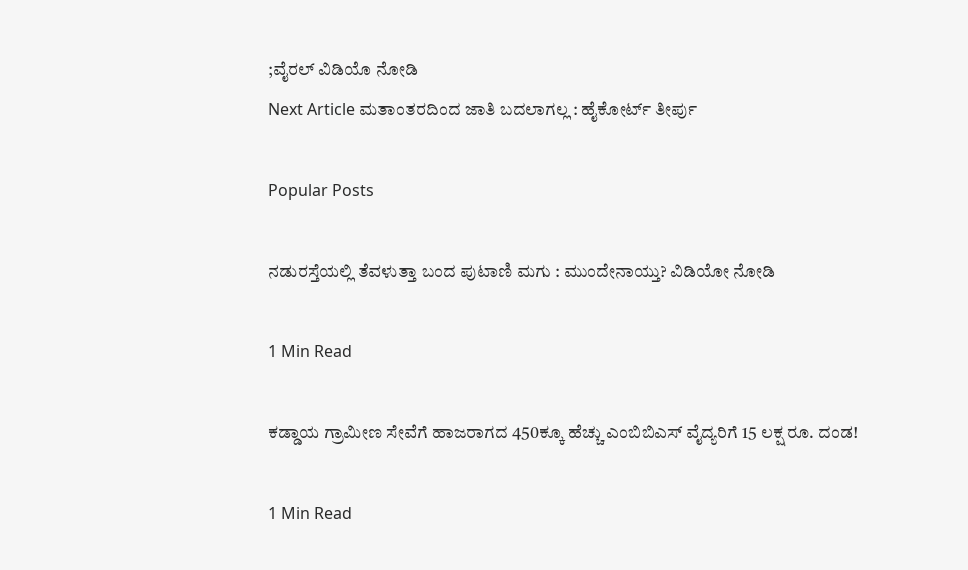;ವೈರಲ್ ವಿಡಿಯೊ ನೋಡಿ
Next Article ಮತಾಂತರದಿಂದ ಜಾತಿ ಬದಲಾಗಲ್ಲ : ಹೈಕೋರ್ಟ್ ತೀರ್ಪು

Popular Posts

ನಡುರಸ್ತೆಯಲ್ಲಿ ತೆವಳುತ್ತಾ ಬಂದ ಪುಟಾಣಿ ಮಗು : ಮುಂದೇನಾಯ್ತು? ವಿಡಿಯೋ ನೋಡಿ

1 Min Read

ಕಡ್ಡಾಯ ಗ್ರಾಮೀಣ ಸೇವೆಗೆ ಹಾಜರಾಗದ 450ಕ್ಕೂ ಹೆಚ್ಚು ಎಂಬಿಬಿಎಸ್ ವೈದ್ಯರಿಗೆ 15 ಲಕ್ಷ ರೂ. ದಂಡ!

1 Min Read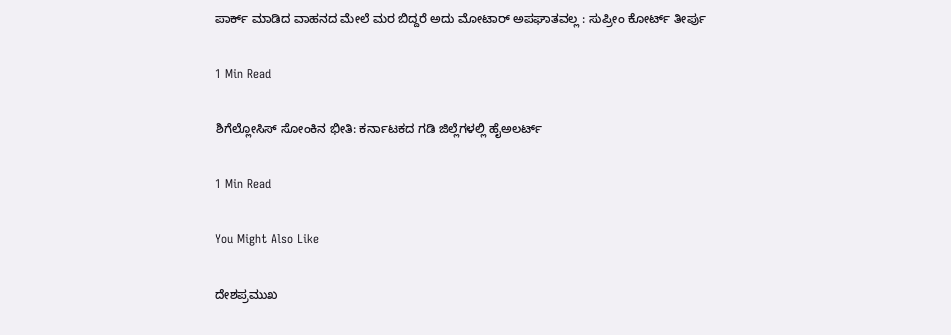ಪಾರ್ಕ್ ಮಾಡಿದ ವಾಹನದ ಮೇಲೆ ಮರ ಬಿದ್ದರೆ ಅದು ಮೋಟಾರ್ ಅಪಘಾತವಲ್ಲ : ಸುಪ್ರೀಂ ಕೋರ್ಟ್ ತೀರ್ಪು

1 Min Read

ಶಿಗೆಲ್ಲೋಸಿಸ್ ಸೋಂಕಿನ ಭೀತಿ: ಕರ್ನಾಟಕದ ಗಡಿ ಜಿಲ್ಲೆಗಳಲ್ಲಿ ಹೈಅಲರ್ಟ್

1 Min Read

You Might Also Like

ದೇಶಪ್ರಮುಖ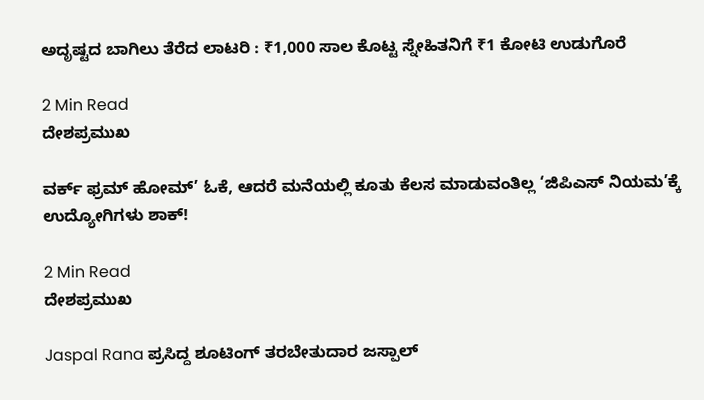ಅದೃಷ್ಟದ ಬಾಗಿಲು ತೆರೆದ ಲಾಟರಿ : ₹1,000 ಸಾಲ ಕೊಟ್ಟ ಸ್ನೇಹಿತನಿಗೆ ₹1 ಕೋಟಿ ಉಡುಗೊರೆ

2 Min Read
ದೇಶಪ್ರಮುಖ

ವರ್ಕ್ ಫ್ರಮ್ ಹೋಮ್’ ಓಕೆ, ಆದರೆ ಮನೆಯಲ್ಲಿ ಕೂತು ಕೆಲಸ ಮಾಡುವಂತಿಲ್ಲ ‘ಜಿಪಿಎಸ್ ನಿಯಮ’ಕ್ಕೆ ಉದ್ಯೋಗಿಗಳು ಶಾಕ್!

2 Min Read
ದೇಶಪ್ರಮುಖ

Jaspal Rana ಪ್ರಸಿದ್ದ ಶೂಟಿಂಗ್ ತರಬೇತುದಾರ ಜಸ್ಪಾಲ್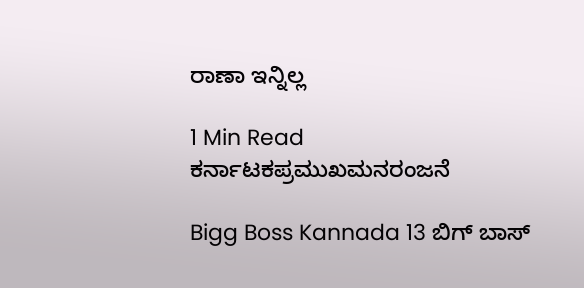ರಾಣಾ ಇನ್ನಿಲ್ಲ

1 Min Read
ಕರ್ನಾಟಕಪ್ರಮುಖಮನರಂಜನೆ

Bigg Boss Kannada 13 ಬಿಗ್‌ ಬಾಸ್‌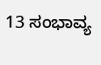13 ಸಂಭಾವ್ಯ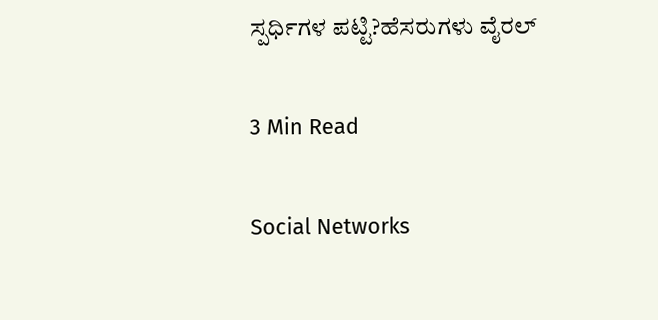ಸ್ಪರ್ಧಿಗಳ ಪಟ್ಟಿ?ಹೆಸರುಗಳು ವೈರಲ್‌

3 Min Read

Social Networks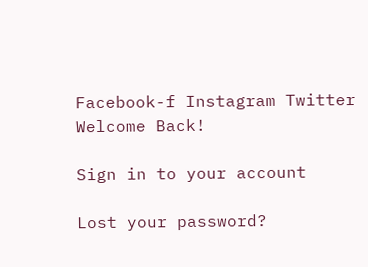Facebook-f Instagram Twitter
Welcome Back!

Sign in to your account

Lost your password?